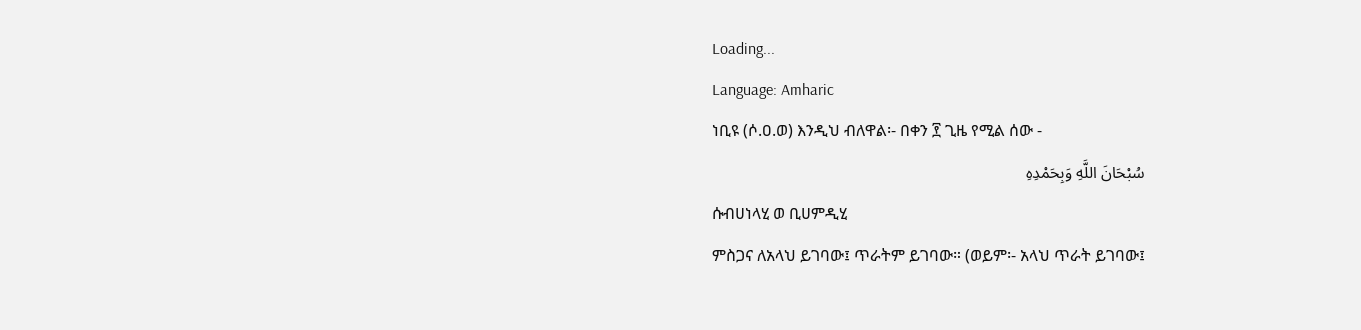Loading...
Language: Amharic
ነቢዩ (ሶ.ዐ.ወ) እንዲህ ብለዋል፡- በቀን ፻ ጊዜ የሚል ሰው -
سُبْحَانَ اللَّهِ وَبِحَمْدِهِ
ሱብሀነላሂ ወ ቢሀምዲሂ
ምስጋና ለአላህ ይገባው፤ ጥራትም ይገባው። (ወይም፡- አላህ ጥራት ይገባው፤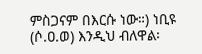ምስጋናም በእርሱ ነው።) ነቢዩ (ሶ.ዐ.ወ) እንዲህ ብለዋል፡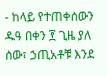- ከላይ የተጠቀሰውን ዱዓ በቀን ፻ ጊዜ ያለ ሰው፣ ኃጢአቶቹ እንደ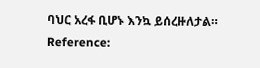ባህር አረፋ ቢሆኑ እንኳ ይሰረዙለታል።
Reference: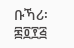ቡኻሪ፡ ፷፬፻፭